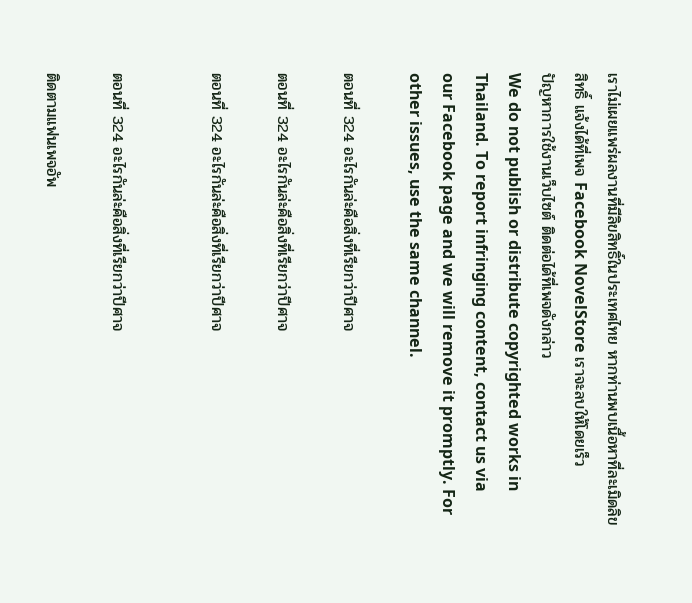เราไม่เผยแพร่ผลงานที่มีลิขสิทธิ์ในประเทศไทย หากท่านพบเนื้อหาที่ละเมิดลิขสิทธิ์ แจ้งได้ที่เพจ Facebook NovelStore เราจะลบให้โดยเร็ว
ปัญหาการใช้งานเว็บไซต์ ติดต่อได้ที่เพจดังกล่าว
We do not publish or distribute copyrighted works in Thailand. To report infringing content, contact us via our Facebook page and we will remove it promptly. For other issues, use the same channel.

ตอนที่ 324 อะไรกันล่ะคือสิ่งที่เรียกว่าปีศาจ

ตอนที่ 324 อะไรกันล่ะคือสิ่งที่เรียกว่าปีศาจ

ตอนที่ 324 อะไรกันล่ะคือสิ่งที่เรียกว่าปีศาจ


ตอนที่ 324 อะไรกันล่ะคือสิ่งที่เรียกว่าปีศาจ

ติดตามแฟนเพจอัพ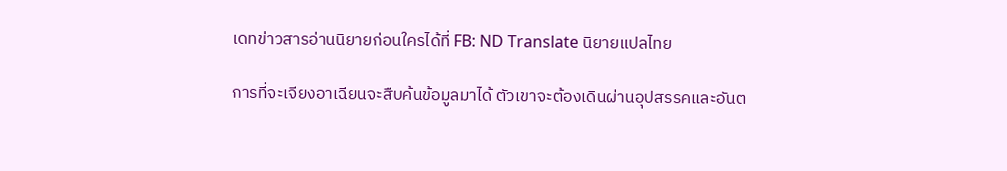เดทข่าวสารอ่านนิยายก่อนใครได้ที่ FB: ND Translate นิยายแปลไทย

การที่จะเจียงอาเฉียนจะสืบค้นข้อมูลมาได้ ตัวเขาจะต้องเดินผ่านอุปสรรคและอันต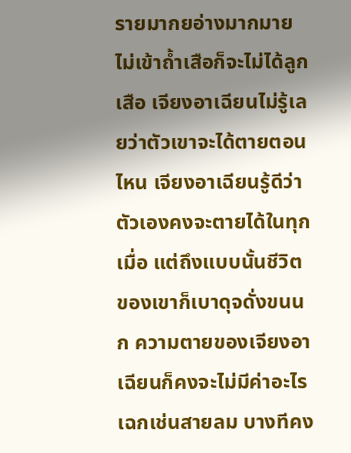รายมากยอ่างมากมาย ไม่เข้าถ้ำเสือก็จะไม่ได้ลูกเสือ เจียงอาเฉียนไม่รู้เลยว่าตัวเขาจะได้ตายตอนไหน เจียงอาเฉียนรู้ดีว่าตัวเองคงจะตายได้ในทุกเมื่อ แต่ถึงแบบนั้นชีวิตของเขาก็เบาดุจดั่งขนนก ความตายของเจียงอาเฉียนก็คงจะไม่มีค่าอะไรเฉกเช่นสายลม บางทีคง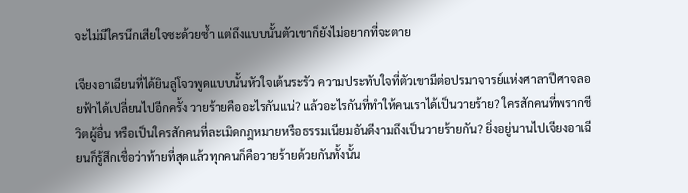จะไม่มีใครนึกเสียใจซะด้วยซ้ำ แต่ถึงแบบนั้นตัวเขาก็ยังไม่อยากที่จะตาย

เจียงอาเฉียนที่ได้ยินลู่โจวพูดแบบนั้นหัวใจเต้นระรัว ความประทับใจที่ตัวเขามีต่อปรมาจารย์แห่งศาลาปีศาจลอยฟ้าได้เปลี่ยนไปอีกครั้ง วายร้ายคืออะไรกันแน่? แล้วอะไรกันที่ทำให้คนเราได้เป็นวายร้าย? ใครสักคนที่พรากชีวิตผู้อื่น หรือเป็นใครสักคนที่ละเมิดกฎหมายหรือธรรมเนียมอันดีงามถึงเป็นวายร้ายกัน? ยิ่งอยู่นานไปเจียงอาเฉียนก็รู้สึกเชื่อว่าท้ายที่สุดแล้วทุกคนก็คือวายร้ายด้วยกันทั้งนั้น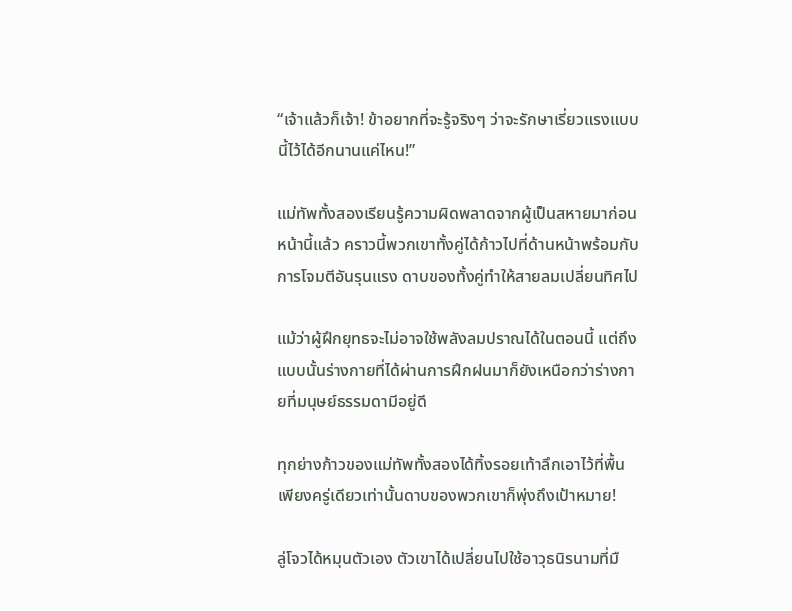“เจ้าแล้วก็เจ้า! ข้าอยากที่จะรู้จริงๆ ว่าจะรักษาเรี่ยวแรงแบบนี้ไว้ได้อีกนานแค่ไหน!”

แม่ทัพทั้งสองเรียนรู้ความผิดพลาดจากผู้เป็นสหายมาก่อนหน้านี้แล้ว คราวนี้พวกเขาทั้งคู่ได้ก้าวไปที่ด้านหน้าพร้อมกับการโจมตีอันรุนแรง ดาบของทั้งคู่ทำให้สายลมเปลี่ยนทิศไป

แม้ว่าผู้ฝึกยุทธจะไม่อาจใช้พลังลมปราณได้ในตอนนี้ แต่ถึงแบบนั้นร่างกายที่ได้ผ่านการฝึกฝนมาก็ยังเหนือกว่าร่างกายที่มนุษย์ธรรมดามีอยู่ดี

ทุกย่างก้าวของแม่ทัพทั้งสองได้ทิ้งรอยเท้าลึกเอาไว้ที่พื้น เพียงครู่เดียวเท่านั้นดาบของพวกเขาก็พุ่งถึงเป้าหมาย!

ลู่โจวได้หมุนตัวเอง ตัวเขาได้เปลี่ยนไปใช้อาวุธนิรนามที่มื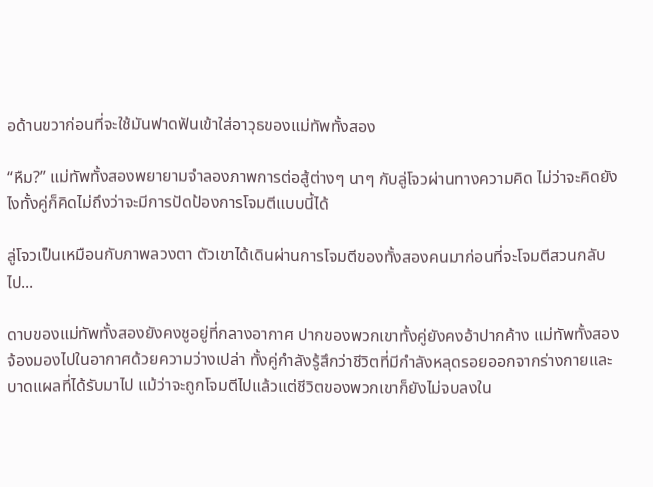อด้านขวาก่อนที่จะใช้มันฟาดฟันเข้าใส่อาวุธของแม่ทัพทั้งสอง

“หืม?” แม่ทัพทั้งสองพยายามจำลองภาพการต่อสู้ต่างๆ นาๆ กับลู่โจวผ่านทางความคิด ไม่ว่าจะคิดยังไงทั้งคู่ก็คิดไม่ถึงว่าจะมีการปัดป้องการโจมตีแบบนี้ได้

ลู่โจวเป็นเหมือนกับภาพลวงตา ตัวเขาได้เดินผ่านการโจมตีของทั้งสองคนมาก่อนที่จะโจมตีสวนกลับไป...

ดาบของแม่ทัพทั้งสองยังคงชูอยู่ที่กลางอากาศ ปากของพวกเขาทั้งคู่ยังคงอ้าปากค้าง แม่ทัพทั้งสองจ้องมองไปในอากาศด้วยความว่างเปล่า ทั้งคู่กำลังรู้สึกว่าชีวิตที่มีกำลังหลุดรอยออกจากร่างกายและบาดแผลที่ได้รับมาไป แม้ว่าจะถูกโจมตีไปแล้วแต่ชีวิตของพวกเขาก็ยังไม่จบลงใน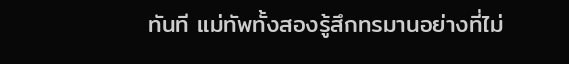ทันที แม่ทัพทั้งสองรู้สึกทรมานอย่างที่ไม่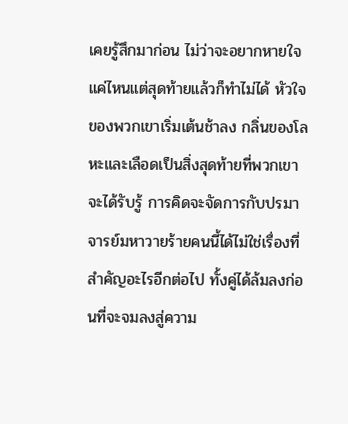เคยรู้สึกมาก่อน ไม่ว่าจะอยากหายใจแค่ไหนแต่สุดท้ายแล้วก็ทำไม่ได้ หัวใจของพวกเขาเริ่มเต้นช้าลง กลิ่นของโลหะและเลือดเป็นสิ่งสุดท้ายที่พวกเขาจะได้รับรู้ การคิดจะจัดการกับปรมาจารย์มหาวายร้ายคนนี้ได้ไม่ใช่เรื่องที่สำคัญอะไรอีกต่อไป ทั้งคู่ได้ล้มลงก่อนที่จะจมลงสู่ความ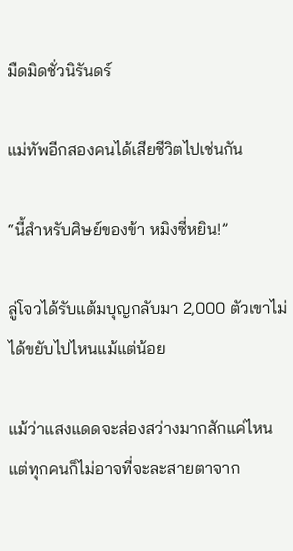มืดมิดชั่วนิรันดร์

แม่ทัพอีกสองคนได้เสียชีวิตไปเช่นกัน

“นี้สำหรับศิษย์ของข้า หมิงซี่หยิน!”

ลู่โจวได้รับแต้มบุญกลับมา 2,000 ตัวเขาไม่ได้ขยับไปไหนแม้แต่น้อย

แม้ว่าแสงแดดจะส่องสว่างมากสักแค่ไหนแต่ทุกคนก็ไม่อาจที่จะละสายตาจาก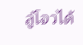ลู่โจวได้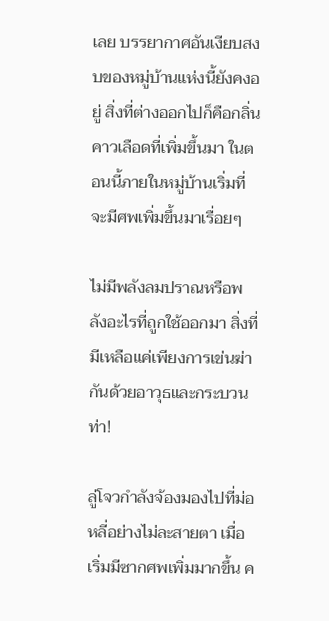เลย บรรยากาศอันเงียบสงบของหมู่บ้านแห่งนี้ยังคงอยู่ สิ่งที่ต่างออกไปก็คือกลิ่นคาวเลือดที่เพิ่มขึ้นมา ในตอนนี้ภายในหมู่บ้านเริ่มที่จะมีศพเพิ่มขึ้นมาเรื่อยๆ

ไม่มีพลังลมปราณหรือพลังอะไรที่ถูกใช้ออกมา สิ่งที่มีเหลือแค่เพียงการเข่นฆ่ากันด้วยอาวุธและกระบวนท่า!

ลู่โจวกำลังจ้องมองไปที่ม่อหลี่อย่างไม่ละสายตา เมื่อเริ่มมีซากศพเพิ่มมากขึ้น ค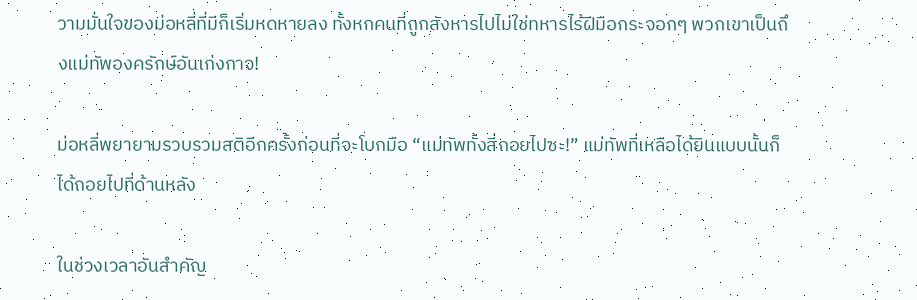วามมั่นใจของม่อหลี่ที่มีก็เริ่มหดหายลง ทั้งหกคนที่ถูกสังหารไปไม่ใช่ทหารไร้ฝีมือกระจอกๆ พวกเขาเป็นถึงแม่ทัพองครักษ์อันเก่งกาจ!

ม่อหลี่พยายามรวบรวมสติอีกครั้งก่อนที่จะโบกมือ “แม่ทัพทั้งสี่ถอยไปซะ!” แม่ทัพที่เหลือได้ยินแบบนั้นก็ได้ถอยไปที่ด้านหลัง

ในช่วงเวลาอันสำคัญ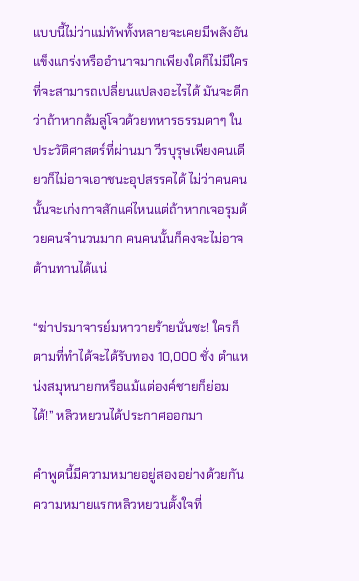แบบนี้ไม่ว่าแม่ทัพทั้งหลายจะเคยมีพลังอันแข็งแกร่งหรืออำนาจมากเพียงใดก็ไม่มีใครที่จะสามารถเปลี่ยนแปลงอะไรได้ มันจะดีกว่าถ้าหากล้มลู่โจวด้วยทหารธรรมดาๆ ในประวัติศาสตร์ที่ผ่านมา วีรบุรุษเพียงคนเดียวก็ไม่อาจเอาชนะอุปสรรคได้ ไม่ว่าคนคนนั้นจะเก่งกาจสักแค่ไหนแต่ถ้าหากเจอรุมด้วยคนจำนวนมาก คนคนนั้นก็คงจะไม่อาจต้านทานได้แน่

“ฆ่าปรมาจารย์มหาวายร้ายนั่นซะ! ใครก็ตามที่ทำได้จะได้รับทอง 10,000 ชั่ง ตำแหน่งสมุหนายกหรือแม้แต่องค์ชายก็ย่อมได้!” หลิวหยวนได้ประกาศออกมา

คำพูดนี้มีความหมายอยู่สองอย่างด้วยกัน ความหมายแรกหลิวหยวนตั้งใจที่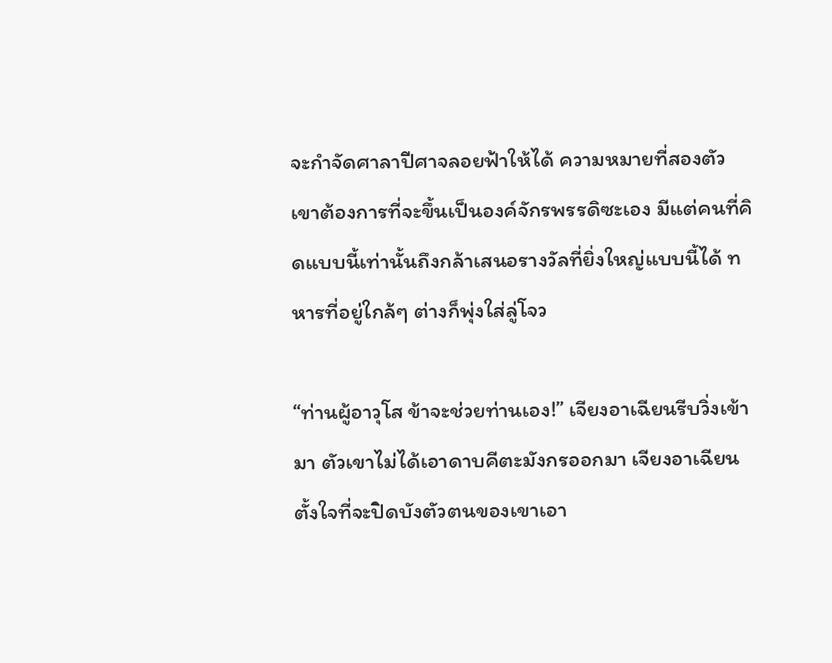จะกำจัดศาลาปีศาจลอยฟ้าให้ได้ ความหมายที่สองตัวเขาต้องการที่จะขึ้นเป็นองค์จักรพรรดิซะเอง มีแต่คนที่คิดแบบนี้เท่านั้นถึงกล้าเสนอรางวัลที่ยิ่งใหญ่แบบนี้ได้ ทหารที่อยู่ใกล้ๆ ต่างก็พุ่งใส่ลู่โจว

“ท่านผู้อาวุโส ข้าจะช่วยท่านเอง!” เจียงอาเฉียนรีบวิ่งเข้ามา ตัวเขาไม่ได้เอาดาบคีตะมังกรออกมา เจียงอาเฉียนตั้งใจที่จะปิดบังตัวตนของเขาเอา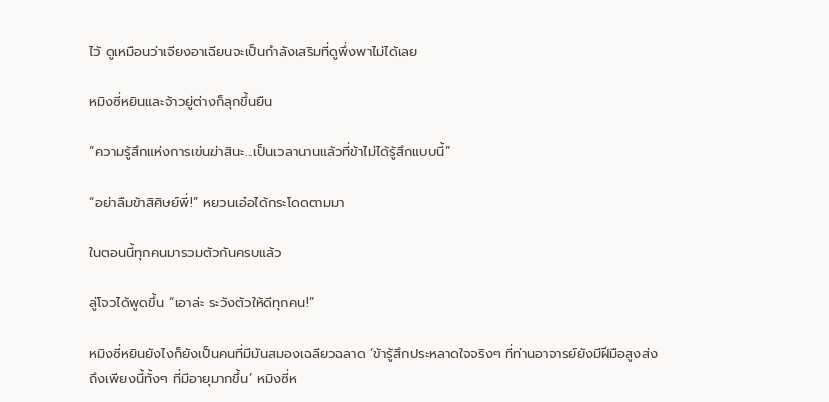ไว้ ดูเหมือนว่าเจียงอาเฉียนจะเป็นกำลังเสริมที่ดูพึ่งพาไม่ได้เลย

หมิงซี่หยินและจ้าวยู่ต่างก็ลุกขึ้นยืน

“ความรู้สึกแห่งการเข่นฆ่าสินะ...เป็นเวลานานแล้วที่ข้าไม่ได้รู้สึกแบบนี้”

“อย่าลืมข้าสิศิษย์พี่!” หยวนเอ๋อได้กระโดดตามมา

ในตอนนี้ทุกคนมารวมตัวกันครบแล้ว

ลู่โจวได้พูดขึ้น “เอาล่ะ ระวังตัวให้ดีทุกคน!”

หมิงซี่หยินยังไงก็ยังเป็นคนที่มีมันสมองเฉลียวฉลาด ‘ข้ารู้สึกประหลาดใจจริงๆ ที่ท่านอาจารย์ยังมีฝีมือสูงส่งถึงเพียงนี้ทั้งๆ ที่มีอายุมากขึ้น’ หมิงซี่ห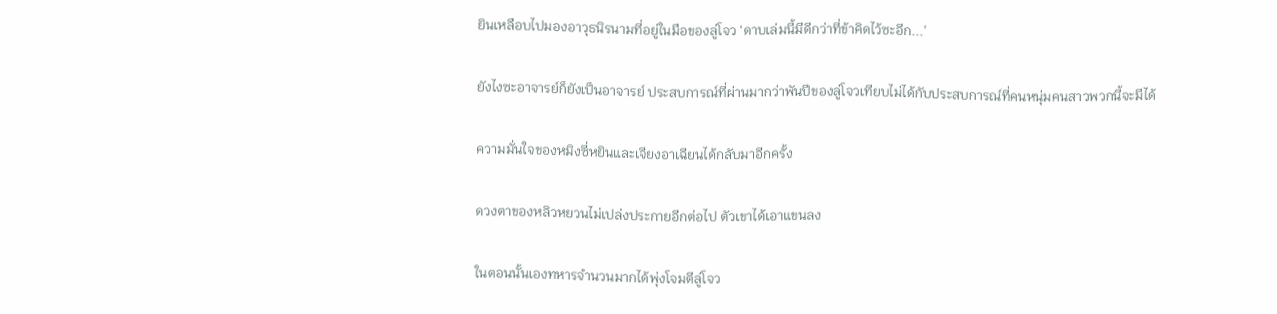ยินเหลือบไปมองอาวุธนิรนามที่อยู่ในมือของลู่โจว ‘ดาบเล่มนี้มีดีกว่าที่ข้าคิดไว้ซะอีก...’

ยังไงซะอาจารย์ก็ยังเป็นอาจารย์ ประสบการณ์ที่ผ่านมากว่าพันปีของลู่โจวเทียบไม่ได้กับประสบการณ์ที่คนหนุ่มคนสาวพวกนี้จะมีได้

ความมั่นใจของหมิงซี่หยินและเจียงอาเฉียนได้กลับมาอีกครั้ง

ดวงตาของหลิวหยวนไม่เปล่งประกายอีกต่อไป ตัวเขาได้เอาแขนลง

ในตอนนั้นเองทหารจำนวนมากได้พุ่งโจมตีลู่โจว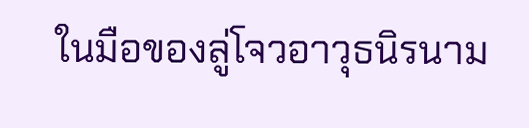ในมือของลู่โจวอาวุธนิรนาม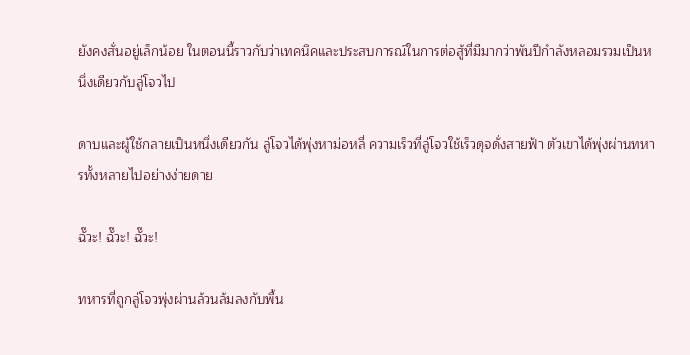ยังคงสั่นอยู่เล็กน้อย ในตอนนี้ราวกับว่าเทคนิคและประสบการณ์ในการต่อสู้ที่มีมากว่าพันปีกำลังหลอมรวมเป็นหนึ่งเดียวกับลู่โจวไป

ดาบและผู้ใช้กลายเป็นหนึ่งเดียวกัน ลู่โจวได้พุ่งหาม่อหลี่ ความเร็วที่ลู่โจวใช้เร็วดุจดั่งสายฟ้า ตัวเขาได้พุ่งผ่านทหารทั้งหลายไปอย่างง่ายดาย

ฉั๊วะ! ฉั๊วะ! ฉั๊วะ!

ทหารที่ถูกลู่โจวพุ่งผ่านล้วนล้มลงกับพื้น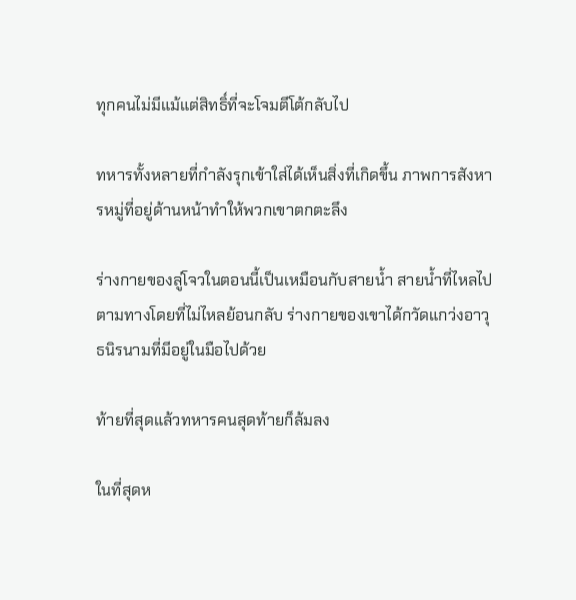ทุกคนไม่มีแม้แต่สิทธิ์ที่จะโจมตีโต้กลับไป

ทหารทั้งหลายที่กำลังรุกเข้าใส่ได้เห็นสิ่งที่เกิดขึ้น ภาพการสังหารหมู่ที่อยู่ด้านหน้าทำให้พวกเขาตกตะลึง

ร่างกายของลู่โจวในตอนนี้เป็นเหมือนกับสายน้ำ สายน้ำที่ไหลไปตามทางโดยที่ไม่ไหลย้อนกลับ ร่างกายของเขาได้กวัดแกว่งอาวุธนิรนามที่มีอยู่ในมือไปด้วย

ท้ายที่สุดแล้วทหารคนสุดท้ายก็ล้มลง

ในที่สุดห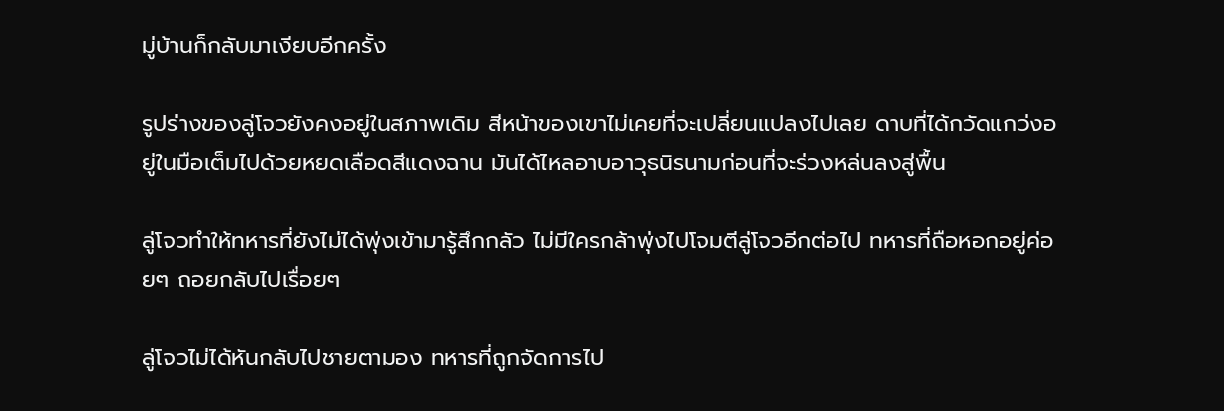มู่บ้านก็กลับมาเงียบอีกครั้ง

รูปร่างของลู่โจวยังคงอยู่ในสภาพเดิม สีหน้าของเขาไม่เคยที่จะเปลี่ยนแปลงไปเลย ดาบที่ได้กวัดแกว่งอยู่ในมือเต็มไปด้วยหยดเลือดสีแดงฉาน มันได้ไหลอาบอาวุธนิรนามก่อนที่จะร่วงหล่นลงสู่พื้น

ลู่โจวทำให้ทหารที่ยังไม่ได้พุ่งเข้ามารู้สึกกลัว ไม่มีใครกล้าพุ่งไปโจมตีลู่โจวอีกต่อไป ทหารที่ถือหอกอยู่ค่อยๆ ถอยกลับไปเรื่อยๆ

ลู่โจวไม่ได้หันกลับไปชายตามอง ทหารที่ถูกจัดการไป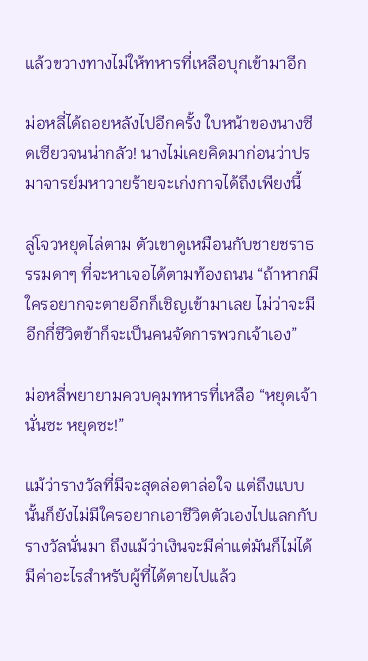แล้วขวางทางไม่ให้ทหารที่เหลือบุกเข้ามาอีก

ม่อหลี่ได้ถอยหลังไปอีกครั้ง ใบหน้าของนางซีดเซียวจนน่ากลัว! นางไม่เคยคิดมาก่อนว่าปรมาจารย์มหาวายร้ายจะเก่งกาจได้ถึงเพียงนี้

ลู่โจวหยุดไล่ตาม ตัวเขาดูเหมือนกับชายชราธรรมดาๆ ที่จะหาเจอได้ตามท้องถนน “ถ้าหากมีใครอยากจะตายอีกก็เชิญเข้ามาเลย ไม่ว่าจะมีอีกกี่ชีวิตข้าก็จะเป็นคนจัดการพวกเจ้าเอง”

ม่อหลี่พยายามควบคุมทหารที่เหลือ “หยุดเจ้านั่นซะ หยุดซะ!”

แม้ว่ารางวัลที่มีจะสุดล่อตาล่อใจ แต่ถึงแบบนั้นก็ยังไม่มีใครอยากเอาชีวิตตัวเองไปแลกกับรางวัลนั่นมา ถึงแม้ว่าเงินจะมีค่าแต่มันก็ไม่ได้มีค่าอะไรสำหรับผู้ที่ได้ตายไปแล้ว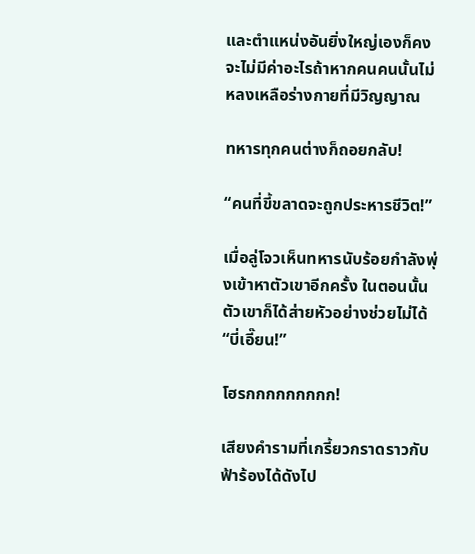และตำแหน่งอันยิ่งใหญ่เองก็คงจะไม่มีค่าอะไรถ้าหากคนคนนั้นไม่หลงเหลือร่างกายที่มีวิญญาณ

ทหารทุกคนต่างก็ถอยกลับ!

“คนที่ขี้ขลาดจะถูกประหารชีวิต!”

เมื่อลู่โจวเห็นทหารนับร้อยกำลังพุ่งเข้าหาตัวเขาอีกครั้ง ในตอนนั้นตัวเขาก็ได้ส่ายหัวอย่างช่วยไม่ได้ “บี่เอี๊ยน!”

โฮรกกกกกกกกก!

เสียงคำรามที่เกรี้ยวกราดราวกับฟ้าร้องได้ดังไป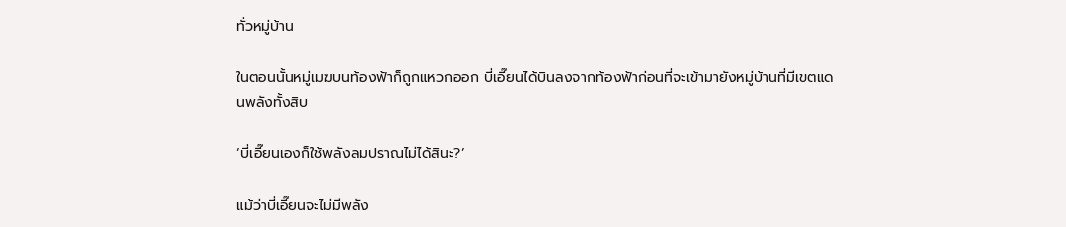ทั่วหมู่บ้าน

ในตอนนั้นหมู่เมฆบนท้องฟ้าก็ถูกแหวกออก บี่เอี๊ยนได้บินลงจากท้องฟ้าก่อนที่จะเข้ามายังหมู่บ้านที่มีเขตแดนพลังทั้งสิบ

‘บี่เอี๊ยนเองก็ใช้พลังลมปราณไม่ได้สินะ?’

แม้ว่าบี่เอี๊ยนจะไม่มีพลัง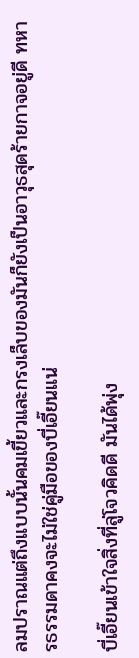ลมปราณแต่ถึงแบบนั้นคมเขี้ยวและกรงเล็บของมันก็ยังเป็นอาวุธสุดร้ายกาจอยู่ดี ทหารธรรมดาคงจะไม่ใช่คู่มือของบี่เอี๊ยนแน่

บี่เอี๊ยนเข้าใจสิ่งที่ลู่โจวคิดดี มันได้พุ่ง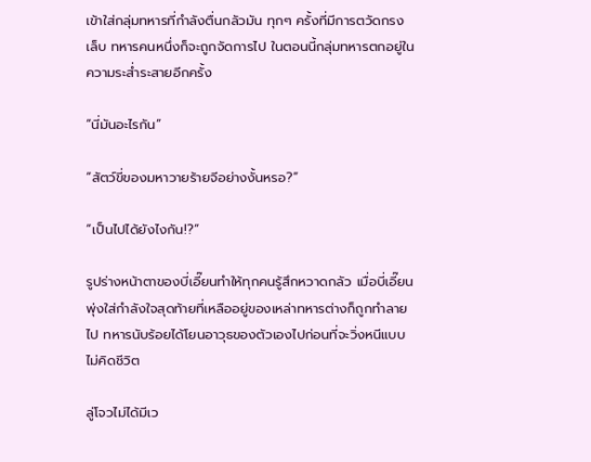เข้าใส่กลุ่มทหารที่กำลังตื่นกลัวมัน ทุกๆ ครั้งที่มีการตวัดกรงเล็บ ทหารคนหนึ่งก็จะถูกจัดการไป ในตอนนี้กลุ่มทหารตกอยู่ในความระส่ำระสายอีกครั้ง

“นี่มันอะไรกัน”

“สัตว์ขี่ของมหาวายร้ายจีอย่างงั้นหรอ?”

“เป็นไปได้ยังไงกัน!?”

รูปร่างหน้าตาของบี่เอี๊ยนทำให้ทุกคนรู้สึกหวาดกลัว เมื่อบี่เอี๊ยนพุ่งใส่กำลังใจสุดท้ายที่เหลืออยู่ของเหล่าทหารต่างก็ถูกทำลายไป ทหารนับร้อยได้โยนอาวุธของตัวเองไปก่อนที่จะวิ่งหนีแบบไม่คิดชีวิต

ลู่โจวไม่ได้มีเว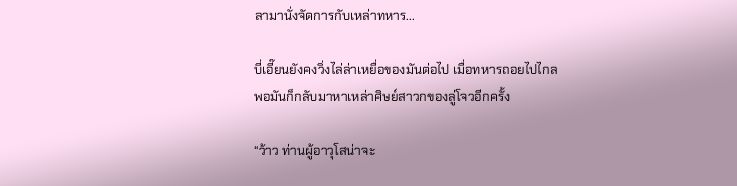ลามานั่งจัดการกับเหล่าทหาร...

บี่เอี๊ยนยังคงวิ่งไล่ล่าเหยื่อของมันต่อไป เมื่อทหารถอยไปไกลพอมันก็กลับมาหาเหล่าศิษย์สาวกของลู่โจวอีกครั้ง

“ว้าว ท่านผู้อาวุโสน่าจะ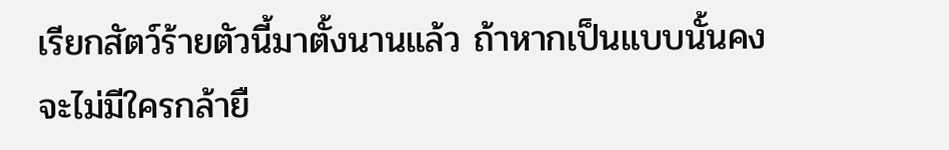เรียกสัตว์ร้ายตัวนี้มาตั้งนานแล้ว ถ้าหากเป็นแบบนั้นคงจะไม่มีใครกล้ายื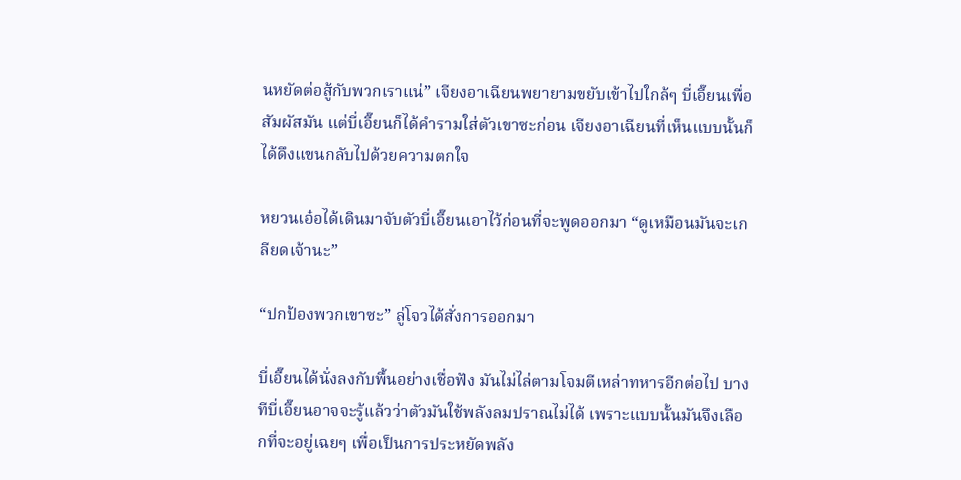นหยัดต่อสู้กับพวกเราแน่” เจียงอาเฉียนพยายามขยับเข้าไปใกล้ๆ บี่เอี๊ยนเพื่อสัมผัสมัน แต่บี่เอี๊ยนก็ได้คำรามใส่ตัวเขาซะก่อน เจียงอาเฉียนที่เห็นแบบนั้นก็ได้ดึงแขนกลับไปด้วยความตกใจ

หยวนเอ๋อได้เดินมาจับตัวบี่เอี๊ยนเอาไว้ก่อนที่จะพูดออกมา “ดูเหมือนมันจะเกลียดเจ้านะ”

“ปกป้องพวกเขาซะ” ลู่โจวได้สั่งการออกมา

บี่เอี๊ยนได้นั่งลงกับพื้นอย่างเชื่อฟัง มันไม่ไล่ตามโจมตีเหล่าทหารอีกต่อไป บางทีบี่เอี๊ยนอาจจะรู้แล้วว่าตัวมันใช้พลังลมปราณไม่ได้ เพราะแบบนั้นมันจึงเลือกที่จะอยู่เฉยๆ เพื่อเป็นการประหยัดพลัง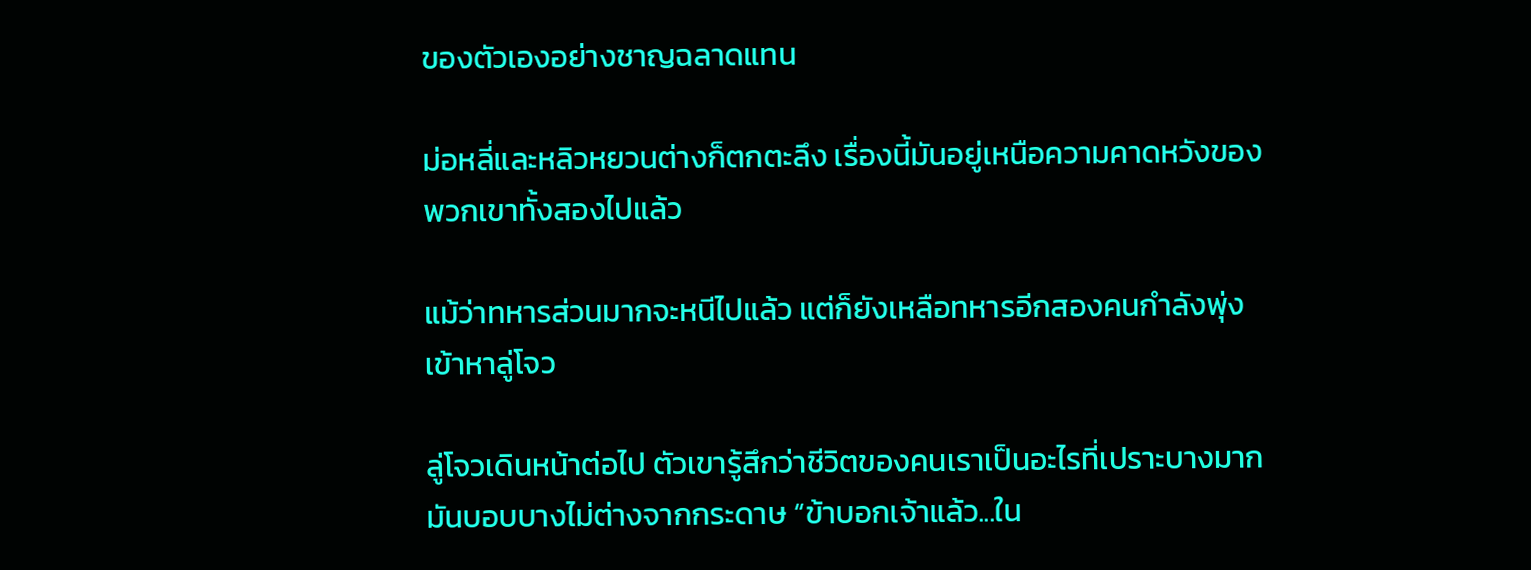ของตัวเองอย่างชาญฉลาดแทน

ม่อหลี่และหลิวหยวนต่างก็ตกตะลึง เรื่องนี้มันอยู่เหนือความคาดหวังของพวกเขาทั้งสองไปแล้ว

แม้ว่าทหารส่วนมากจะหนีไปแล้ว แต่ก็ยังเหลือทหารอีกสองคนกำลังพุ่งเข้าหาลู่โจว

ลู่โจวเดินหน้าต่อไป ตัวเขารู้สึกว่าชีวิตของคนเราเป็นอะไรที่เปราะบางมาก มันบอบบางไม่ต่างจากกระดาษ “ข้าบอกเจ้าแล้ว...ใน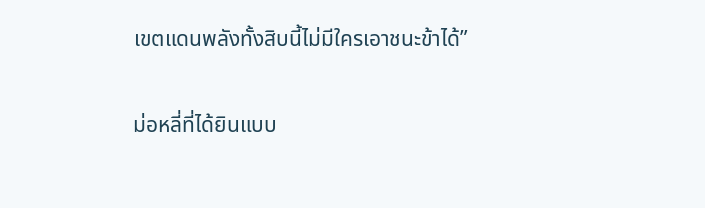เขตแดนพลังทั้งสิบนี้ไม่มีใครเอาชนะข้าได้”

ม่อหลี่ที่ได้ยินแบบ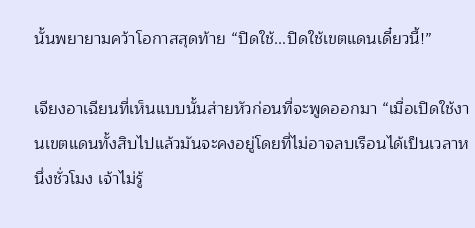นั้นพยายามคว้าโอกาสสุดท้าย “ปิดใช้...ปิดใช้เขตแดนเดี๋ยวนี้!”

เจียงอาเฉียนที่เห็นแบบนั้นส่ายหัวก่อนที่จะพูดออกมา “เมื่อเปิดใช้งานเขตแดนทั้งสิบไปแล้วมันจะคงอยู่โดยที่ไม่อาจลบเรือนได้เป็นเวลาหนึ่งชั่วโมง เจ้าไม่รู้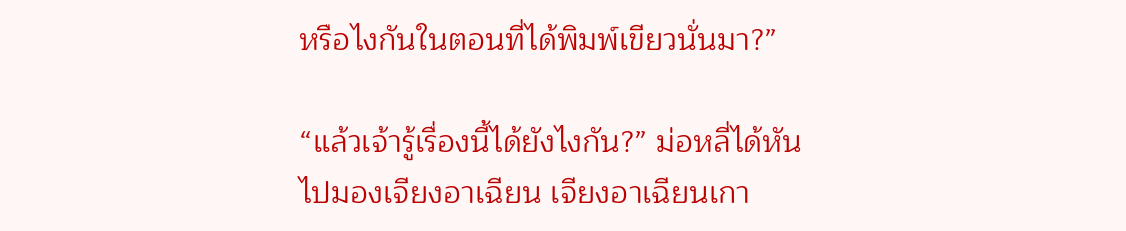หรือไงกันในตอนที่ได้พิมพ์เขียวนั่นมา?”

“แล้วเจ้ารู้เรื่องนี้ได้ยังไงกัน?” ม่อหลี่ได้หันไปมองเจียงอาเฉียน เจียงอาเฉียนเกา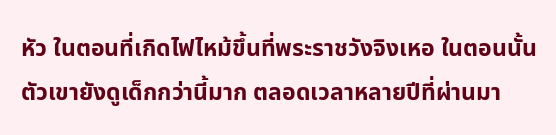หัว ในตอนที่เกิดไฟไหม้ขึ้นที่พระราชวังจิงเหอ ในตอนนั้นตัวเขายังดูเด็กกว่านี้มาก ตลอดเวลาหลายปีที่ผ่านมา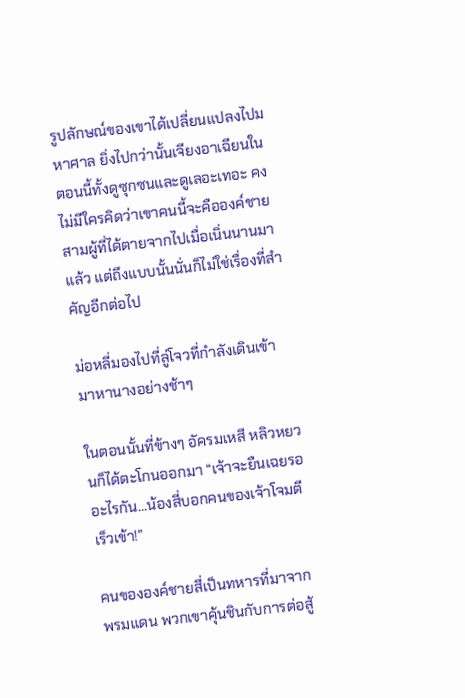รูปลักษณ์ของเขาได้เปลี่ยนแปลงไปมหาศาล ยิ่งไปกว่านั้นเจียงอาเฉียนในตอนนี้ทั้งดูซุกซนและดูเลอะเทอะ คงไม่มีใครคิดว่าเขาคนนี้จะคือองค์ชายสามผู้ที่ได้ตายจากไปเมื่อเนิ่นนานมาแล้ว แต่ถึงแบบนั้นนั่นก็ไม่ใช่เรื่องที่สำคัญอีกต่อไป

ม่อหลี่มองไปที่ลู่โจวที่กำลังเดินเข้ามาหานางอย่างช้าๆ

ในตอนนั้นที่ข้างๆ อัครมเหสี หลิวหยวนก็ได้ตะโกนออกมา “เจ้าจะยืนเฉยรออะไรกัน...น้องสี่บอกคนของเจ้าโจมตีเร็วเข้า!”

คนขององค์ชายสี่เป็นทหารที่มาจากพรมแดน พวกเขาคุ้นชินกับการต่อสู้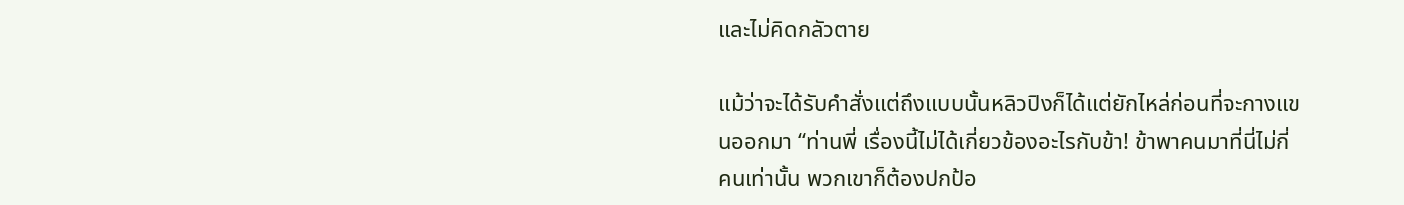และไม่คิดกลัวตาย

แม้ว่าจะได้รับคำสั่งแต่ถึงแบบนั้นหลิวปิงก็ได้แต่ยักไหล่ก่อนที่จะกางแขนออกมา “ท่านพี่ เรื่องนี้ไม่ได้เกี่ยวข้องอะไรกับข้า! ข้าพาคนมาที่นี่ไม่กี่คนเท่านั้น พวกเขาก็ต้องปกป้อ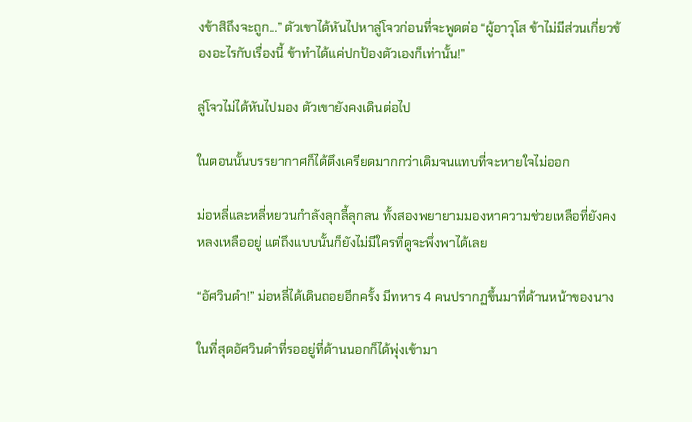งข้าสิถึงจะถูก...” ตัวเขาได้หันไปหาลู่โจวก่อนที่จะพูดต่อ “ผู้อาวุโส ข้าไม่มีส่วนเกี่ยวข้องอะไรกับเรื่องนี้ ข้าทำได้แค่ปกป้องตัวเองก็เท่านั้น!”

ลู่โจวไม่ได้หันไปมอง ตัวเขายังคงเดินต่อไป

ในตอนนั้นบรรยากาศก็ได้ตึงเครียดมากกว่าเดิมจนแทบที่จะหายใจไม่ออก

ม่อหลี่และหลี่หยวนกำลังลุกลี้ลุกลน ทั้งสองพยายามมองหาความช่วยเหลือที่ยังคงหลงเหลืออยู่ แต่ถึงแบบนั้นก็ยังไม่มีใครที่ดูจะพึ่งพาได้เลย

“อัศวินดำ!” ม่อหลี่ได้เดินถอยอีกครั้ง มีทหาร 4 คนปรากฏขึ้นมาที่ด้านหน้าของนาง

ในที่สุดอัศวินดำที่รออยู่ที่ด้านนอกก็ได้พุ่งเข้ามา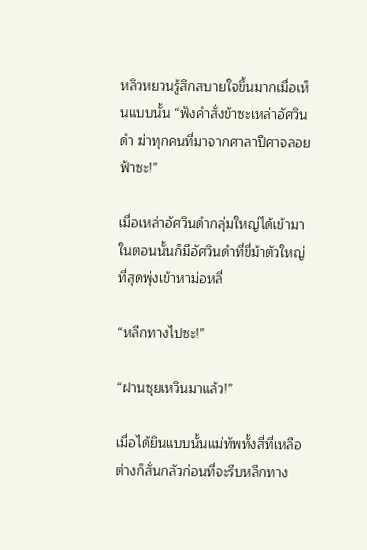หลิวหยวนรู้สึกสบายใจขึ้นมากเมื่อเห็นแบบนั้น “ฟังคำสั่งข้าซะเหล่าอัศวินดำ ฆ่าทุกคนที่มาจากศาลาปีศาจลอยฟ้าซะ!”

เมื่อเหล่าอัศวินดำกลุ่มใหญ่ได้เข้ามา ในตอนนั้นก็มีอัศวินดำที่ขี่ม้าตัวใหญ่ที่สุดพุ่งเข้าหาม่อหลี่

“หลีกทางไปซะ!”

“ฝานซุยเหวินมาแล้ว!”

เมื่อได้ยินแบบนั้นแม่ทัพทั้งสี่ที่เหลือต่างก็สั่นกลัวก่อนที่จะรีบหลีกทาง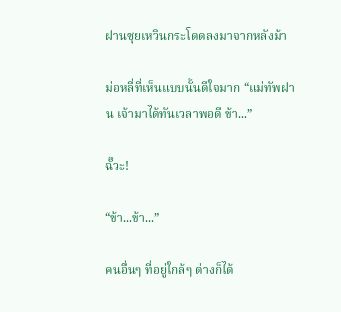ฝานซุยเหวินกระโดดลงมาจากหลังม้า

ม่อหลี่ที่เห็นแบบนั้นดีใจมาก “แม่ทัพฝาน เจ้ามาได้ทันเวลาพอดี ข้า...”

ฉั๊วะ!

“ข้า...ข้า...”

คนอื่นๆ ที่อยู่ใกล้ๆ ต่างก็ได้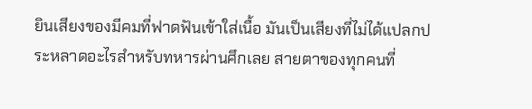ยินเสียงของมีคมที่ฟาดฟันเข้าใส่เนื้อ มันเป็นเสียงที่ไม่ได้แปลกประหลาดอะไรสำหรับทหารผ่านศึกเลย สายตาของทุกคนที่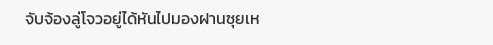จับจ้องลู่โจวอยู่ได้หันไปมองฝานซุยเห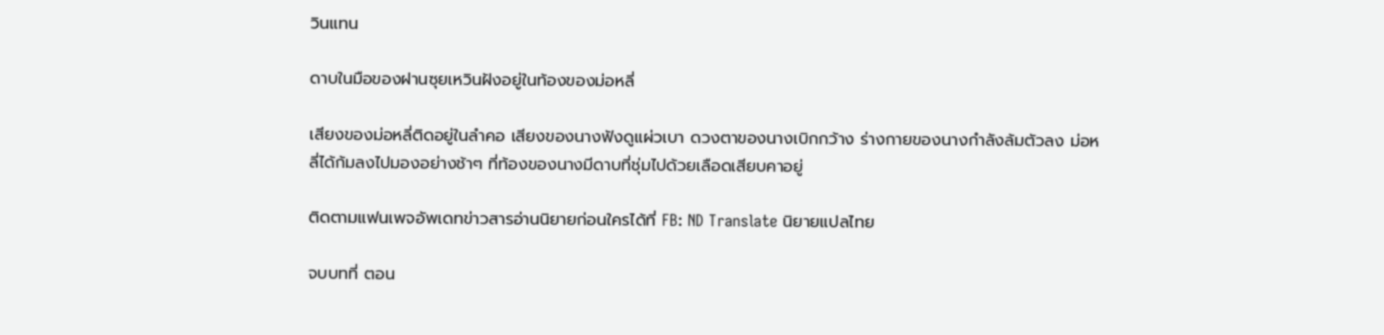วินแทน

ดาบในมือของฝานซุยเหวินฝังอยู่ในท้องของม่อหลี่

เสียงของม่อหลี่ติดอยู่ในลำคอ เสียงของนางฟังดูแผ่วเบา ดวงตาของนางเบิกกว้าง ร่างกายของนางกำลังล้มตัวลง ม่อหลี่ได้ก้มลงไปมองอย่างช้าๆ ที่ท้องของนางมีดาบที่ชุ่มไปด้วยเลือดเสียบคาอยู่

ติดตามแฟนเพจอัพเดทข่าวสารอ่านนิยายก่อนใครได้ที่ FB: ND Translate นิยายแปลไทย

จบบทที่ ตอน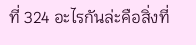ที่ 324 อะไรกันล่ะคือสิ่งที่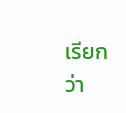เรียกว่า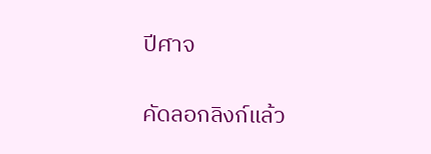ปีศาจ

คัดลอกลิงก์แล้ว